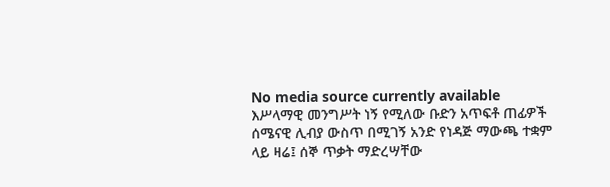No media source currently available
እሥላማዊ መንግሥት ነኝ የሚለው ቡድን አጥፍቶ ጠፊዎች ሰሜናዊ ሊብያ ውስጥ በሚገኝ አንድ የነዳጅ ማውጫ ተቋም ላይ ዛሬ፤ ሰኞ ጥቃት ማድረሣቸው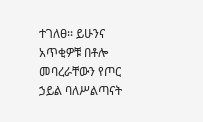ተገለፀ፡፡ ይሁንና አጥቂዎቹ በቶሎ መባረራቸውን የጦር ኃይል ባለሥልጣናት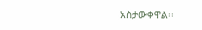አስታውቀዋል፡፡